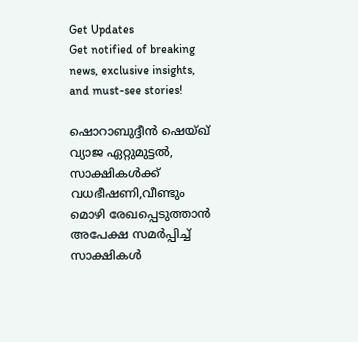Get Updates
Get notified of breaking news, exclusive insights, and must-see stories!

ഷൊറാബുദ്ദീന്‍ ഷെയ്ഖ് വ്യാജ ഏറ്റുമുട്ടല്‍, സാക്ഷികള്‍ക്ക് വധഭീഷണി,വീണ്ടും മൊഴി രേഖപ്പെടുത്താന്‍ അപേക്ഷ സമര്‍പ്പിച്ച് സാക്ഷികള്‍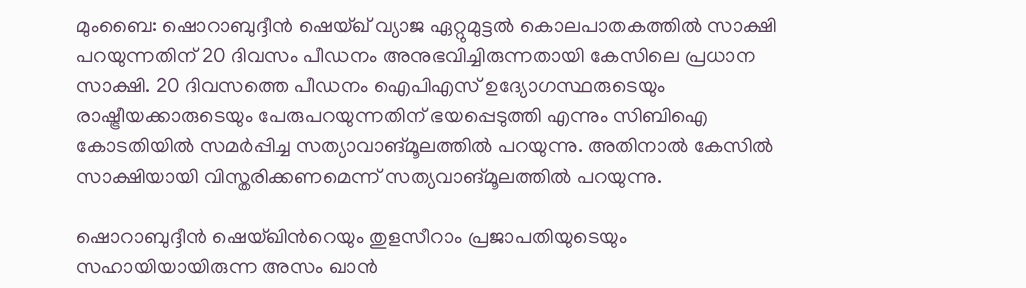മുംബൈ: ഷൊറാബുദ്ദീന്‍ ഷെയ്ഖ് വ്യാജ ഏറ്റുമുട്ടല്‍ കൊലപാതകത്തില്‍ സാക്ഷി പറയുന്നതിന് 20 ദിവസം പീഡനം അനുഭവിച്ചിരുന്നതായി കേസിലെ പ്രധാന സാക്ഷി. 20 ദിവസത്തെ പീഡനം ഐപിഎസ് ഉദ്യോഗസ്ഥരുടെയും രാഷ്ട്രീയക്കാരുടെയും പേരുപറയുന്നതിന് ഭയപ്പെടുത്തി എന്നും സിബിഐ കോടതിയില്‍ സമര്‍പ്പിച്ച സത്യാവാങ്മൂലത്തില്‍ പറയുന്നു. അതിനാല്‍ കേസില്‍ സാക്ഷിയായി വിസ്തരിക്കണമെന്ന് സത്യവാങ്മൂലത്തില്‍ പറയുന്നു.

ഷൊറാബുദ്ദീന്‍ ഷെയ്ഖിന്‍റെയും തുളസീറാം പ്രജാപതിയുടെയും സഹായിയായിരുന്ന അസം ഖാന്‍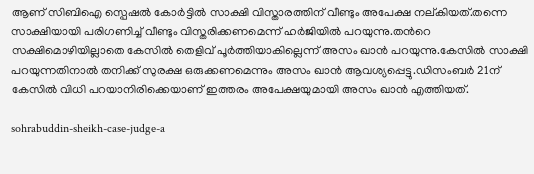ആണ് സിബിഐ സ്പെഷല്‍ കോര്‍ട്ടില്‍ സാക്ഷി വിസ്താരത്തിന് വീണ്ടും അപേക്ഷ നല്കിയത്.തന്നെ സാക്ഷിയായി പരിഗണിച്ച് വീണ്ടും വിസ്തരിക്കണമെന്ന് ഹര്‍ജിയില്‍ പറയുന്നു.തന്‍റെ സക്ഷിമൊഴിയില്ലാതെ കേസില്‍ തെളിവ് പൂര്‍ത്തിയാകില്ലെന്ന് അസം ഖാന്‍ പറയുന്നു.കേസില്‍ സാക്ഷി പറയുന്നതിനാല്‍ തനിക്ക് സുരക്ഷ ഒരുക്കണമെന്നും അസം ഖാന്‍ ആവശ്യപ്പെട്ടു.ഡിസംബര്‍ 21ന് കേസില്‍ വിധി പറയാനിരിക്കെയാണ് ഇത്തരം അപേക്ഷയുമായി അസം ഖാന്‍ എത്തിയത്.

sohrabuddin-sheikh-case-judge-a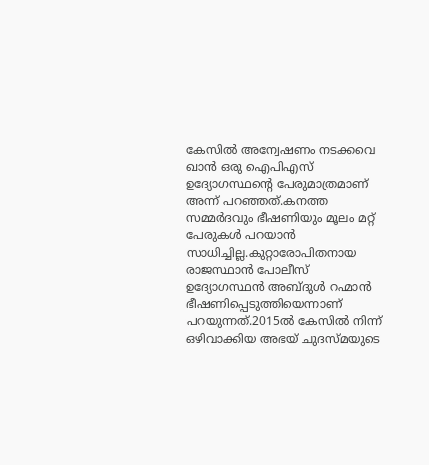കേസില്‍ അന്വേഷണം നടക്കവെ ഖാന്‍ ഒരു ഐപിഎസ് ഉദ്യോഗസ്ഥന്‍റെ പേരുമാത്രമാണ് അന്ന് പറഞ്ഞത്.കനത്ത സമ്മര്‍ദവും ഭീഷണിയും മൂലം മറ്റ് പേരുകള്‍ പറയാന്‍ സാധിച്ചില്ല.കുറ്റാരോപിതനായ രാജസ്ഥാന്‍ പോലീസ് ഉദ്യോഗസ്ഥന്‍ അബ്ദുള്‍ റഹ്മാന്‍ ഭീഷണിപ്പെടുത്തിയെന്നാണ് പറയുന്നത്.2015ല്‍ കേസില്‍ നിന്ന് ഒഴിവാക്കിയ അഭയ് ചുദസ്മയുടെ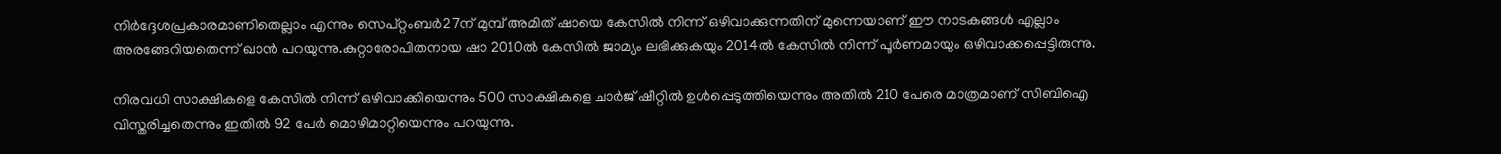നിര്‍ദ്ദേശപ്രകാരമാണിതെല്ലാം എന്നും സെപ്റ്റംബര്‍27ന് മുമ്പ് അമിത് ഷായെ കേസില്‍ നിന്ന് ഒഴിവാക്കുന്നതിന് മുന്നെയാണ് ഈ നാടകങ്ങള്‍ എല്ലാം അരങ്ങേറിയതെന്ന് ഖാന്‍ പറയുന്നു.കുറ്റാരോപിതനായ ഷാ 2010ല്‍ കേസില്‍ ജാമ്യം ലഭിക്കുകയും 2014ല്‍ കേസില്‍ നിന്ന് പൂര്‍ണമായും ഒഴിവാക്കപ്പെട്ടിരുന്നു.

നിരവധി സാക്ഷികളെ കേസില്‍ നിന്ന് ഒഴിവാക്കിയെന്നും 500 സാക്ഷികളെ ചാര്‍ജ് ഷീറ്റില്‍ ഉള്‍പ്പെടുത്തിയെന്നും അതില്‍ 210 പേരെ മാത്രമാണ് സിബിഐ വിസ്തരിച്ചതെന്നും ഇതില്‍ 92 പേര്‍ മൊഴിമാറ്റിയെന്നും പറയുന്നു.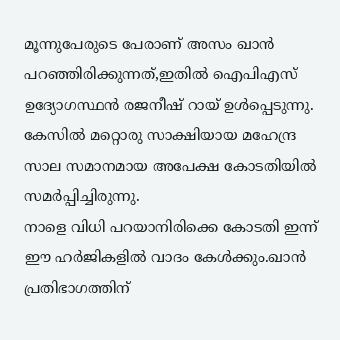മൂന്നുപേരുടെ പേരാണ് അസം ഖാന്‍ പറഞ്ഞിരിക്കുന്നത്,ഇതില്‍ ഐപിഎസ് ഉദ്യോഗസ്ഥന്‍ രജനീഷ് റായ് ഉള്‍പ്പെടുന്നു. കേസില്‍ മറ്റൊരു സാക്ഷിയായ മഹേന്ദ്ര സാല സമാനമായ അപേക്ഷ കോടതിയില്‍ സമര്‍പ്പിച്ചിരുന്നു.
നാളെ വിധി പറയാനിരിക്കെ കോടതി ഇന്ന് ഈ ഹര്‍ജികളില്‍ വാദം കേള്‍ക്കും.ഖാന്‍ പ്രതിഭാഗത്തിന്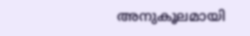അനുകൂലമായി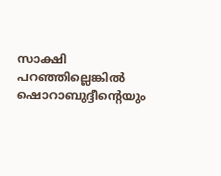സാക്ഷി പറഞ്ഞില്ലെങ്കില്‍ ഷൊറാബുദ്ദീന്‍റെയും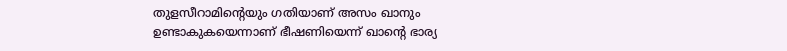തുളസീറാമിന്‍റെയും ഗതിയാണ് അസം ഖാനും ഉണ്ടാകുകയെന്നാണ് ഭീഷണിയെന്ന് ഖാന്‍റെ ഭാര്യ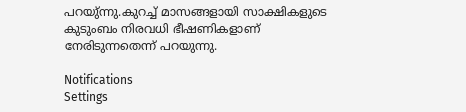പറയു്ന്നു.കുറച്ച് മാസങ്ങളായി സാക്ഷികളുടെ കുടുംബം നിരവധി ഭീഷണികളാണ് നേരിടുന്നതെന്ന് പറയുന്നു.

Notifications
Settings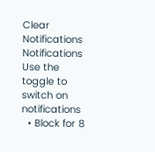Clear Notifications
Notifications
Use the toggle to switch on notifications
  • Block for 8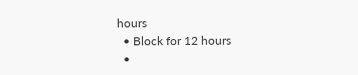hours
  • Block for 12 hours
  •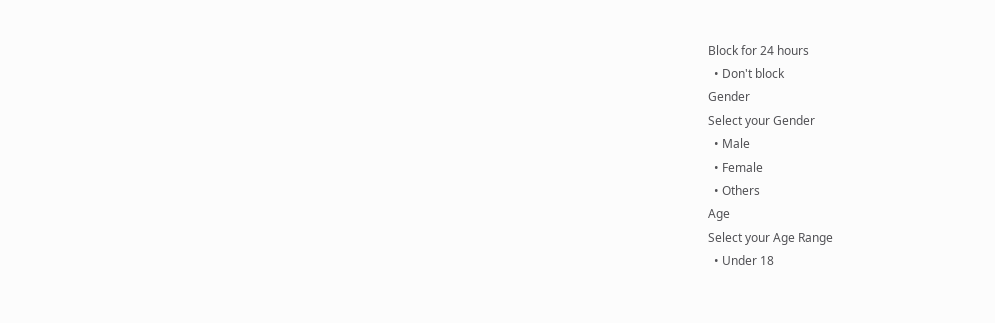Block for 24 hours
  • Don't block
Gender
Select your Gender
  • Male
  • Female
  • Others
Age
Select your Age Range
  • Under 18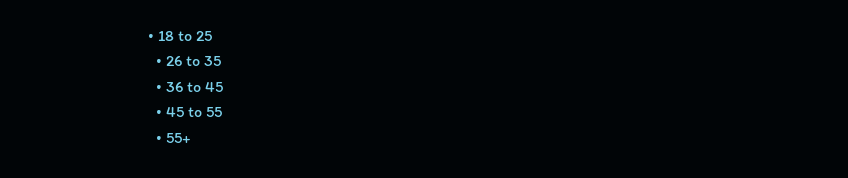• 18 to 25
  • 26 to 35
  • 36 to 45
  • 45 to 55
  • 55+